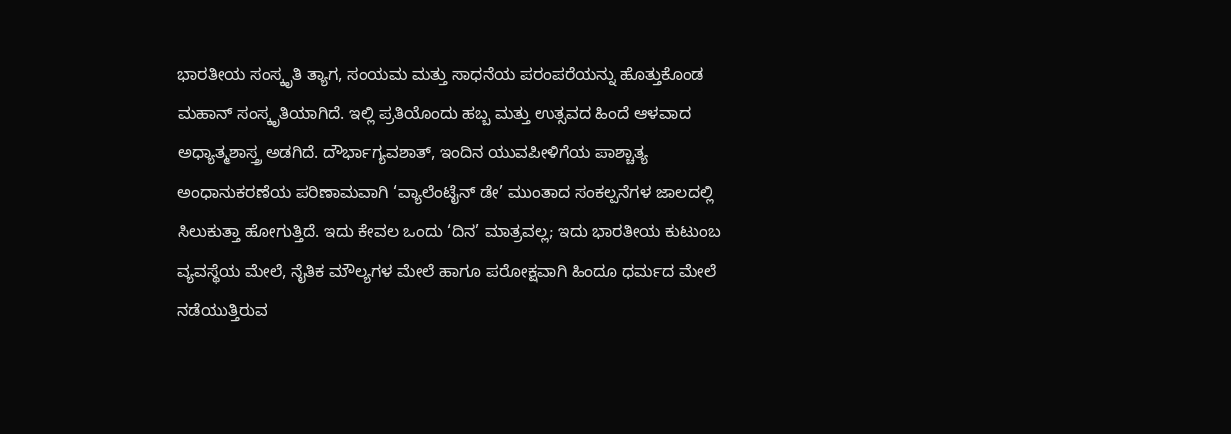ಭಾರತೀಯ ಸಂಸ್ಕೃತಿ ತ್ಯಾಗ, ಸಂಯಮ ಮತ್ತು ಸಾಧನೆಯ ಪರಂಪರೆಯನ್ನು ಹೊತ್ತುಕೊಂಡ ಮಹಾನ್ ಸಂಸ್ಕೃತಿಯಾಗಿದೆ. ಇಲ್ಲಿ ಪ್ರತಿಯೊಂದು ಹಬ್ಬ ಮತ್ತು ಉತ್ಸವದ ಹಿಂದೆ ಆಳವಾದ ಅಧ್ಯಾತ್ಮಶಾಸ್ತ್ರ ಅಡಗಿದೆ. ದೌರ್ಭಾಗ್ಯವಶಾತ್, ಇಂದಿನ ಯುವಪೀಳಿಗೆಯ ಪಾಶ್ಚಾತ್ಯ ಅಂಧಾನುಕರಣೆಯ ಪರಿಣಾಮವಾಗಿ ‘ವ್ಯಾಲೆಂಟೈನ್ ಡೇ’ ಮುಂತಾದ ಸಂಕಲ್ಪನೆಗಳ ಜಾಲದಲ್ಲಿ ಸಿಲುಕುತ್ತಾ ಹೋಗುತ್ತಿದೆ. ಇದು ಕೇವಲ ಒಂದು ‘ದಿನ’ ಮಾತ್ರವಲ್ಲ; ಇದು ಭಾರತೀಯ ಕುಟುಂಬ ವ್ಯವಸ್ಥೆಯ ಮೇಲೆ, ನೈತಿಕ ಮೌಲ್ಯಗಳ ಮೇಲೆ ಹಾಗೂ ಪರೋಕ್ಷವಾಗಿ ಹಿಂದೂ ಧರ್ಮದ ಮೇಲೆ ನಡೆಯುತ್ತಿರುವ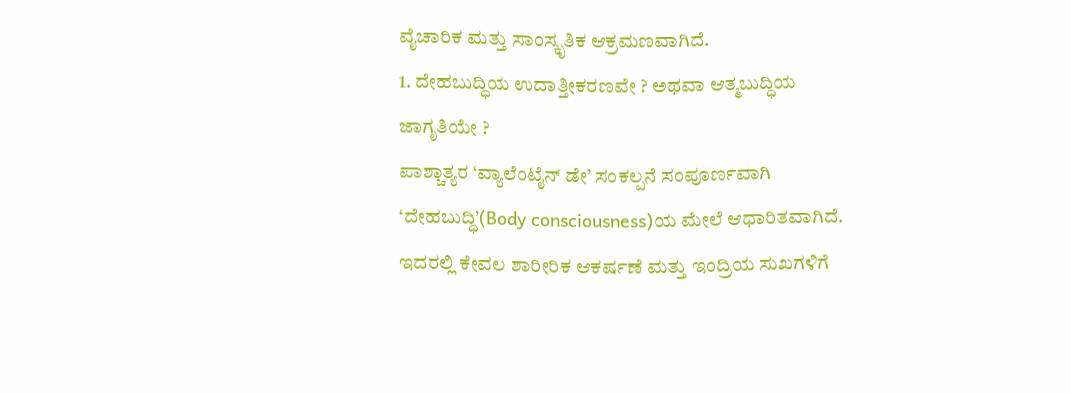ವೈಚಾರಿಕ ಮತ್ತು ಸಾಂಸ್ಕೃತಿಕ ಆಕ್ರಮಣವಾಗಿದೆ.
1. ದೇಹಬುದ್ಧಿಯ ಉದಾತ್ತೀಕರಣವೇ ? ಅಥವಾ ಆತ್ಮಬುದ್ಧಿಯ ಜಾಗೃತಿಯೇ ?
ಪಾಶ್ಚಾತ್ಯರ ‘ವ್ಯಾಲೆಂಟೈನ್ ಡೇ’ ಸಂಕಲ್ಪನೆ ಸಂಪೂರ್ಣವಾಗಿ ‘ದೇಹಬುದ್ಧಿ’(Body consciousness)ಯ ಮೇಲೆ ಆಧಾರಿತವಾಗಿದೆ. ಇದರಲ್ಲಿ ಕೇವಲ ಶಾರೀರಿಕ ಆಕರ್ಷಣೆ ಮತ್ತು ಇಂದ್ರಿಯ ಸುಖಗಳಿಗೆ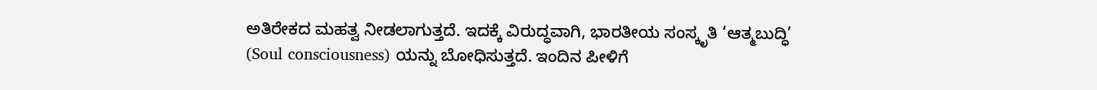ಅತಿರೇಕದ ಮಹತ್ವ ನೀಡಲಾಗುತ್ತದೆ. ಇದಕ್ಕೆ ವಿರುದ್ಧವಾಗಿ, ಭಾರತೀಯ ಸಂಸ್ಕೃತಿ ‘ಆತ್ಮಬುದ್ಧಿ’ (Soul consciousness) ಯನ್ನು ಬೋಧಿಸುತ್ತದೆ. ಇಂದಿನ ಪೀಳಿಗೆ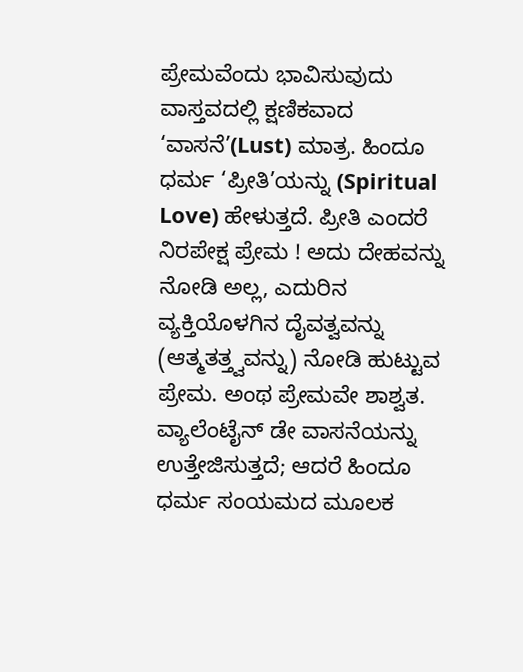ಪ್ರೇಮವೆಂದು ಭಾವಿಸುವುದು ವಾಸ್ತವದಲ್ಲಿ ಕ್ಷಣಿಕವಾದ ‘ವಾಸನೆ’(Lust) ಮಾತ್ರ. ಹಿಂದೂ ಧರ್ಮ ‘ಪ್ರೀತಿ’ಯನ್ನು (Spiritual Love) ಹೇಳುತ್ತದೆ. ಪ್ರೀತಿ ಎಂದರೆ ನಿರಪೇಕ್ಷ ಪ್ರೇಮ ! ಅದು ದೇಹವನ್ನು ನೋಡಿ ಅಲ್ಲ, ಎದುರಿನ ವ್ಯಕ್ತಿಯೊಳಗಿನ ದೈವತ್ವವನ್ನು (ಆತ್ಮತತ್ತ್ವವನ್ನು) ನೋಡಿ ಹುಟ್ಟುವ ಪ್ರೇಮ. ಅಂಥ ಪ್ರೇಮವೇ ಶಾಶ್ವತ. ವ್ಯಾಲೆಂಟೈನ್ ಡೇ ವಾಸನೆಯನ್ನು ಉತ್ತೇಜಿಸುತ್ತದೆ; ಆದರೆ ಹಿಂದೂ ಧರ್ಮ ಸಂಯಮದ ಮೂಲಕ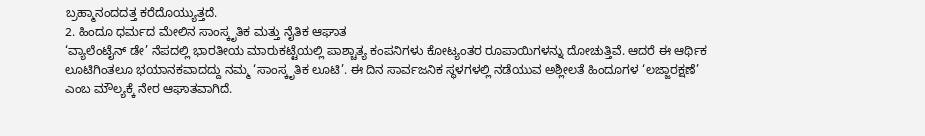ಬ್ರಹ್ಮಾನಂದದತ್ತ ಕರೆದೊಯ್ಯುತ್ತದೆ.
2. ಹಿಂದೂ ಧರ್ಮದ ಮೇಲಿನ ಸಾಂಸ್ಕೃತಿಕ ಮತ್ತು ನೈತಿಕ ಆಘಾತ
‘ವ್ಯಾಲೆಂಟೈನ್ ಡೇ’ ನೆಪದಲ್ಲಿ ಭಾರತೀಯ ಮಾರುಕಟ್ಟೆಯಲ್ಲಿ ಪಾಶ್ಚಾತ್ಯ ಕಂಪನಿಗಳು ಕೋಟ್ಯಂತರ ರೂಪಾಯಿಗಳನ್ನು ದೋಚುತ್ತಿವೆ. ಆದರೆ ಈ ಆರ್ಥಿಕ ಲೂಟಿಗಿಂತಲೂ ಭಯಾನಕವಾದದ್ದು ನಮ್ಮ ‘ಸಾಂಸ್ಕೃತಿಕ ಲೂಟಿ’. ಈ ದಿನ ಸಾರ್ವಜನಿಕ ಸ್ಥಳಗಳಲ್ಲಿ ನಡೆಯುವ ಅಶ್ಲೀಲತೆ ಹಿಂದೂಗಳ ‘ಲಜ್ಜಾರಕ್ಷಣೆ’ ಎಂಬ ಮೌಲ್ಯಕ್ಕೆ ನೇರ ಆಘಾತವಾಗಿದೆ.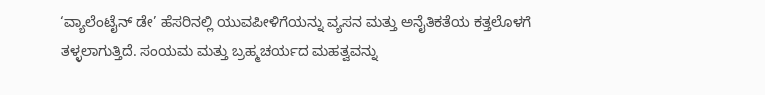‘ವ್ಯಾಲೆಂಟೈನ್ ಡೇ’ ಹೆಸರಿನಲ್ಲಿ ಯುವಪೀಳಿಗೆಯನ್ನು ವ್ಯಸನ ಮತ್ತು ಅನೈತಿಕತೆಯ ಕತ್ತಲೊಳಗೆ ತಳ್ಳಲಾಗುತ್ತಿದೆ. ಸಂಯಮ ಮತ್ತು ಬ್ರಹ್ಮಚರ್ಯದ ಮಹತ್ವವನ್ನು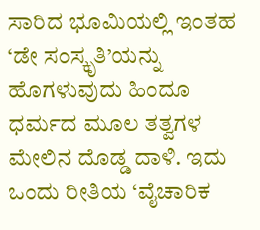ಸಾರಿದ ಭೂಮಿಯಲ್ಲಿ ಇಂತಹ ‘ಡೇ ಸಂಸ್ಕೃತಿ’ಯನ್ನು ಹೊಗಳುವುದು ಹಿಂದೂ ಧರ್ಮದ ಮೂಲ ತತ್ವಗಳ ಮೇಲಿನ ದೊಡ್ಡ ದಾಳಿ. ಇದು ಒಂದು ರೀತಿಯ ‘ವೈಚಾರಿಕ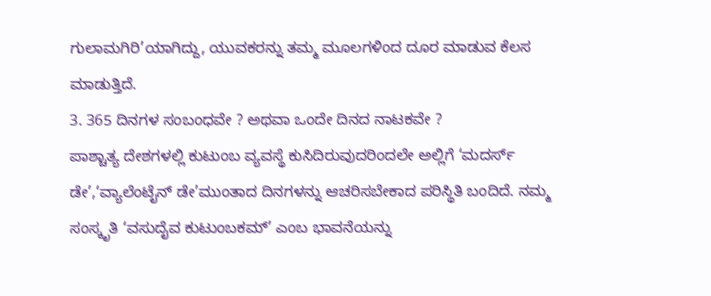ಗುಲಾಮಗಿರಿ’ಯಾಗಿದ್ದು, ಯುವಕರನ್ನು ತಮ್ಮ ಮೂಲಗಳಿಂದ ದೂರ ಮಾಡುವ ಕೆಲಸ ಮಾಡುತ್ತಿದೆ.
3. 365 ದಿನಗಳ ಸಂಬಂಧವೇ ? ಅಥವಾ ಒಂದೇ ದಿನದ ನಾಟಕವೇ ?
ಪಾಶ್ಚಾತ್ಯ ದೇಶಗಳಲ್ಲಿ ಕುಟುಂಬ ವ್ಯವಸ್ಥೆ ಕುಸಿದಿರುವುದರಿಂದಲೇ ಅಲ್ಲಿಗೆ ‘ಮದರ್ಸ್ ಡೇ’,‘ವ್ಯಾಲೆಂಟೈನ್ ಡೇ’ಮುಂತಾದ ದಿನಗಳನ್ನು ಆಚರಿಸಬೇಕಾದ ಪರಿಸ್ಥಿತಿ ಬಂದಿದೆ. ನಮ್ಮ ಸಂಸ್ಕೃತಿ ‘ವಸುದೈವ ಕುಟುಂಬಕಮ್’ ಎಂಬ ಭಾವನೆಯನ್ನು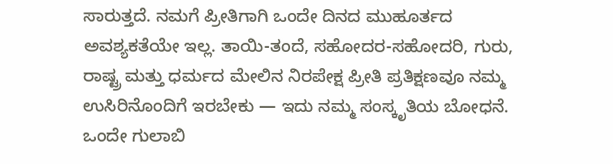ಸಾರುತ್ತದೆ. ನಮಗೆ ಪ್ರೀತಿಗಾಗಿ ಒಂದೇ ದಿನದ ಮುಹೂರ್ತದ ಅವಶ್ಯಕತೆಯೇ ಇಲ್ಲ. ತಾಯಿ-ತಂದೆ, ಸಹೋದರ-ಸಹೋದರಿ, ಗುರು, ರಾಷ್ಟ್ರ ಮತ್ತು ಧರ್ಮದ ಮೇಲಿನ ನಿರಪೇಕ್ಷ ಪ್ರೀತಿ ಪ್ರತಿಕ್ಷಣವೂ ನಮ್ಮ ಉಸಿರಿನೊಂದಿಗೆ ಇರಬೇಕು — ಇದು ನಮ್ಮ ಸಂಸ್ಕೃತಿಯ ಬೋಧನೆ. ಒಂದೇ ಗುಲಾಬಿ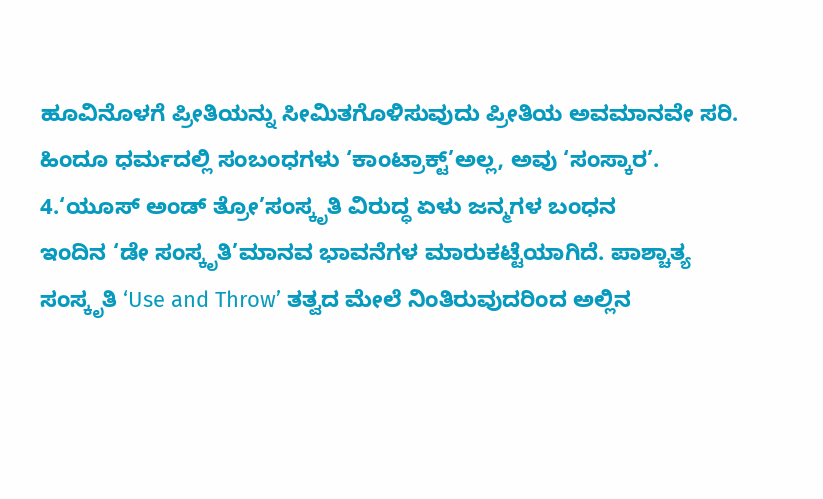ಹೂವಿನೊಳಗೆ ಪ್ರೀತಿಯನ್ನು ಸೀಮಿತಗೊಳಿಸುವುದು ಪ್ರೀತಿಯ ಅವಮಾನವೇ ಸರಿ. ಹಿಂದೂ ಧರ್ಮದಲ್ಲಿ ಸಂಬಂಧಗಳು ‘ಕಾಂಟ್ರಾಕ್ಟ್’ಅಲ್ಲ, ಅವು ‘ಸಂಸ್ಕಾರ’.
4.‘ಯೂಸ್ ಅಂಡ್ ತ್ರೋ’ಸಂಸ್ಕೃತಿ ವಿರುದ್ಧ ಏಳು ಜನ್ಮಗಳ ಬಂಧನ
ಇಂದಿನ ‘ಡೇ ಸಂಸ್ಕೃತಿ’ಮಾನವ ಭಾವನೆಗಳ ಮಾರುಕಟ್ಟೆಯಾಗಿದೆ. ಪಾಶ್ಚಾತ್ಯ ಸಂಸ್ಕೃತಿ ‘Use and Throw’ ತತ್ವದ ಮೇಲೆ ನಿಂತಿರುವುದರಿಂದ ಅಲ್ಲಿನ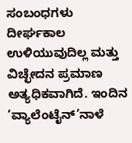ಸಂಬಂಧಗಳು ದೀರ್ಘಕಾಲ ಉಳಿಯುವುದಿಲ್ಲ ಮತ್ತು ವಿಚ್ಛೇದನ ಪ್ರಮಾಣ ಅತ್ಯಧಿಕವಾಗಿದೆ. ಇಂದಿನ ‘ವ್ಯಾಲೆಂಟೈನ್’ನಾಳೆ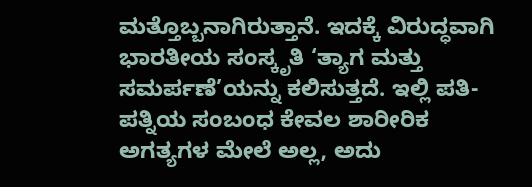ಮತ್ತೊಬ್ಬನಾಗಿರುತ್ತಾನೆ. ಇದಕ್ಕೆ ವಿರುದ್ಧವಾಗಿ ಭಾರತೀಯ ಸಂಸ್ಕೃತಿ ‘ತ್ಯಾಗ ಮತ್ತು ಸಮರ್ಪಣೆ’ಯನ್ನು ಕಲಿಸುತ್ತದೆ. ಇಲ್ಲಿ ಪತಿ-ಪತ್ನಿಯ ಸಂಬಂಧ ಕೇವಲ ಶಾರೀರಿಕ ಅಗತ್ಯಗಳ ಮೇಲೆ ಅಲ್ಲ, ಅದು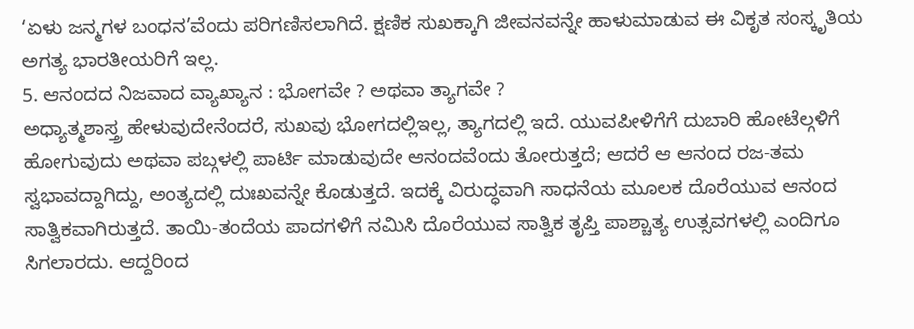‘ಏಳು ಜನ್ಮಗಳ ಬಂಧನ’ವೆಂದು ಪರಿಗಣಿಸಲಾಗಿದೆ. ಕ್ಷಣಿಕ ಸುಖಕ್ಕಾಗಿ ಜೀವನವನ್ನೇ ಹಾಳುಮಾಡುವ ಈ ವಿಕೃತ ಸಂಸ್ಕೃತಿಯ ಅಗತ್ಯ ಭಾರತೀಯರಿಗೆ ಇಲ್ಲ.
5. ಆನಂದದ ನಿಜವಾದ ವ್ಯಾಖ್ಯಾನ : ಭೋಗವೇ ? ಅಥವಾ ತ್ಯಾಗವೇ ?
ಅಧ್ಯಾತ್ಮಶಾಸ್ತ್ರ ಹೇಳುವುದೇನೆಂದರೆ, ಸುಖವು ಭೋಗದಲ್ಲಿಇಲ್ಲ, ತ್ಯಾಗದಲ್ಲಿ ಇದೆ. ಯುವಪೀಳಿಗೆಗೆ ದುಬಾರಿ ಹೋಟೆಲ್ಗಳಿಗೆ ಹೋಗುವುದು ಅಥವಾ ಪಬ್ಗಳಲ್ಲಿ ಪಾರ್ಟಿ ಮಾಡುವುದೇ ಆನಂದವೆಂದು ತೋರುತ್ತದೆ; ಆದರೆ ಆ ಆನಂದ ರಜ-ತಮ ಸ್ವಭಾವದ್ದಾಗಿದ್ದು, ಅಂತ್ಯದಲ್ಲಿ ದುಃಖವನ್ನೇ ಕೊಡುತ್ತದೆ. ಇದಕ್ಕೆ ವಿರುದ್ಧವಾಗಿ ಸಾಧನೆಯ ಮೂಲಕ ದೊರೆಯುವ ಆನಂದ ಸಾತ್ವಿಕವಾಗಿರುತ್ತದೆ. ತಾಯಿ-ತಂದೆಯ ಪಾದಗಳಿಗೆ ನಮಿಸಿ ದೊರೆಯುವ ಸಾತ್ವಿಕ ತೃಪ್ತಿ ಪಾಶ್ಚಾತ್ಯ ಉತ್ಸವಗಳಲ್ಲಿ ಎಂದಿಗೂ ಸಿಗಲಾರದು. ಆದ್ದರಿಂದ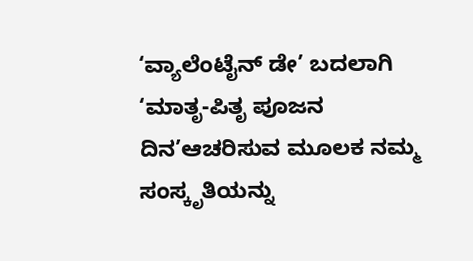‘ವ್ಯಾಲೆಂಟೈನ್ ಡೇ’ ಬದಲಾಗಿ ‘ಮಾತೃ-ಪಿತೃ ಪೂಜನ ದಿನ’ಆಚರಿಸುವ ಮೂಲಕ ನಮ್ಮ ಸಂಸ್ಕೃತಿಯನ್ನು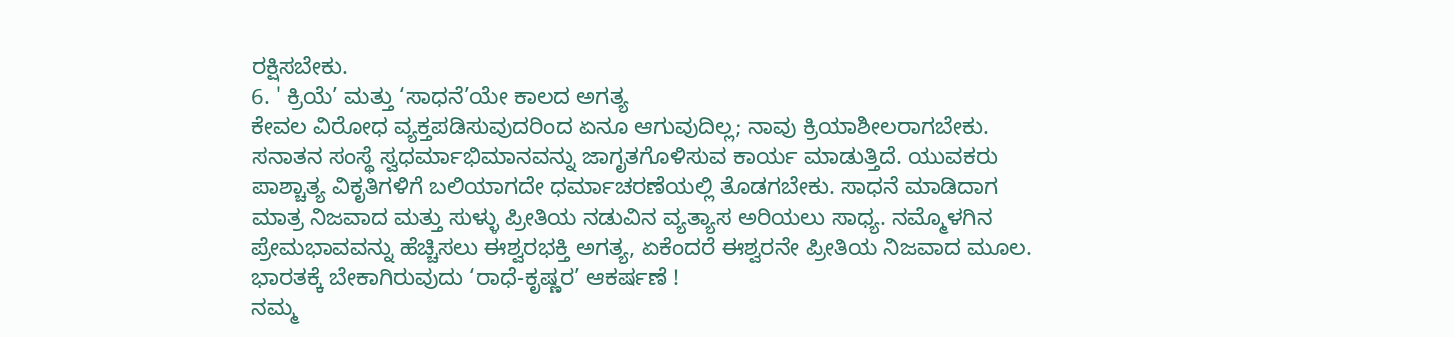ರಕ್ಷಿಸಬೇಕು.
6. ' ಕ್ರಿಯೆ’ ಮತ್ತು ‘ಸಾಧನೆ’ಯೇ ಕಾಲದ ಅಗತ್ಯ
ಕೇವಲ ವಿರೋಧ ವ್ಯಕ್ತಪಡಿಸುವುದರಿಂದ ಏನೂ ಆಗುವುದಿಲ್ಲ; ನಾವು ಕ್ರಿಯಾಶೀಲರಾಗಬೇಕು. ಸನಾತನ ಸಂಸ್ಥೆ ಸ್ವಧರ್ಮಾಭಿಮಾನವನ್ನು ಜಾಗೃತಗೊಳಿಸುವ ಕಾರ್ಯ ಮಾಡುತ್ತಿದೆ. ಯುವಕರು ಪಾಶ್ಚಾತ್ಯ ವಿಕೃತಿಗಳಿಗೆ ಬಲಿಯಾಗದೇ ಧರ್ಮಾಚರಣೆಯಲ್ಲಿ ತೊಡಗಬೇಕು. ಸಾಧನೆ ಮಾಡಿದಾಗ ಮಾತ್ರ ನಿಜವಾದ ಮತ್ತು ಸುಳ್ಳು ಪ್ರೀತಿಯ ನಡುವಿನ ವ್ಯತ್ಯಾಸ ಅರಿಯಲು ಸಾಧ್ಯ. ನಮ್ಮೊಳಗಿನ ಪ್ರೇಮಭಾವವನ್ನು ಹೆಚ್ಚಿಸಲು ಈಶ್ವರಭಕ್ತಿ ಅಗತ್ಯ, ಏಕೆಂದರೆ ಈಶ್ವರನೇ ಪ್ರೀತಿಯ ನಿಜವಾದ ಮೂಲ.
ಭಾರತಕ್ಕೆ ಬೇಕಾಗಿರುವುದು ‘ರಾಧೆ-ಕೃಷ್ಣರ’ ಆಕರ್ಷಣೆ !
ನಮ್ಮ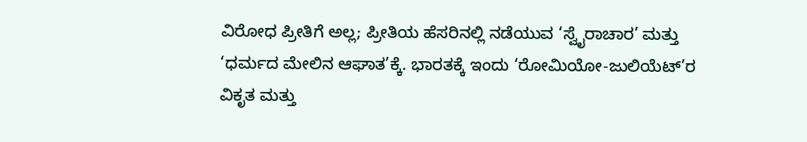ವಿರೋಧ ಪ್ರೀತಿಗೆ ಅಲ್ಲ; ಪ್ರೀತಿಯ ಹೆಸರಿನಲ್ಲಿ ನಡೆಯುವ ‘ಸ್ವೈರಾಚಾರ’ ಮತ್ತು ‘ಧರ್ಮದ ಮೇಲಿನ ಆಘಾತ’ಕ್ಕೆ. ಭಾರತಕ್ಕೆ ಇಂದು ‘ರೋಮಿಯೋ-ಜುಲಿಯೆಟ್’ರ ವಿಕೃತ ಮತ್ತು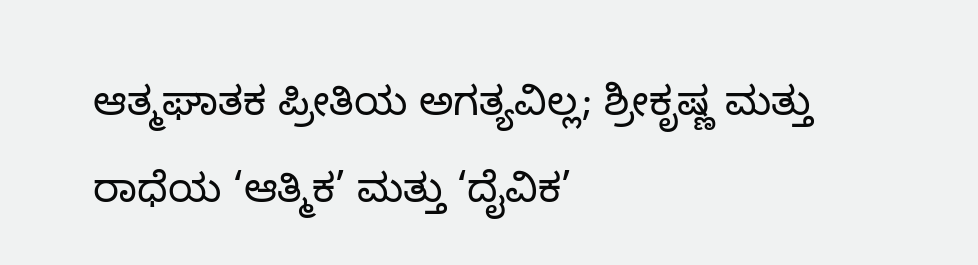ಆತ್ಮಘಾತಕ ಪ್ರೀತಿಯ ಅಗತ್ಯವಿಲ್ಲ; ಶ್ರೀಕೃಷ್ಣ ಮತ್ತು ರಾಧೆಯ ‘ಆತ್ಮಿಕ’ ಮತ್ತು ‘ದೈವಿಕ’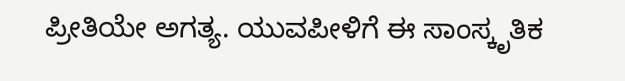ಪ್ರೀತಿಯೇ ಅಗತ್ಯ. ಯುವಪೀಳಿಗೆ ಈ ಸಾಂಸ್ಕೃತಿಕ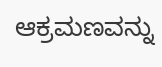ಆಕ್ರಮಣವನ್ನು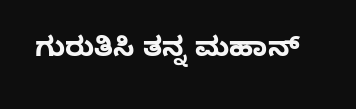ಗುರುತಿಸಿ ತನ್ನ ಮಹಾನ್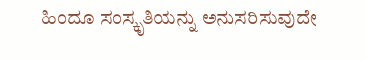ಹಿಂದೂ ಸಂಸ್ಕೃತಿಯನ್ನು ಅನುಸರಿಸುವುದೇ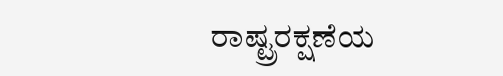ರಾಷ್ಟ್ರರಕ್ಷಣೆಯ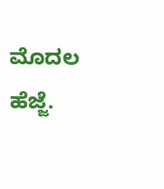ಮೊದಲ ಹೆಜ್ಜೆ.